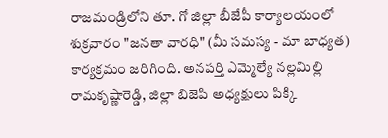రాజమండ్రిలోని తూ. గో జిల్లా బీజేపీ కార్యాలయంలో శుక్రవారం "జనతా వారధి" (మీ సమస్య - మా బాధ్యత) కార్యక్రమం జరిగింది. అనపర్తి ఎమ్మెల్యే నల్లమిల్లి రామకృష్ణారెడ్డి, జిల్లా బిజెపి అధ్యక్షులు పిక్కి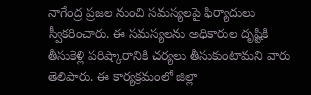నాగేంద్ర ప్రజల నుంచి సమస్యలపై ఫిర్యాదులు స్వీకరించారు. ఈ సమస్యలను అధికారుల దృష్టికి తీసుకెళ్లి పరిష్కారానికి చర్యలు తీసుకుంటామని వారు తెలిపారు. ఈ కార్యక్రమంలో జిల్లా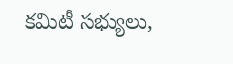కమిటీ సభ్యులు,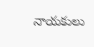నాయకులు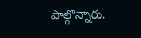పాల్గొన్నారు.